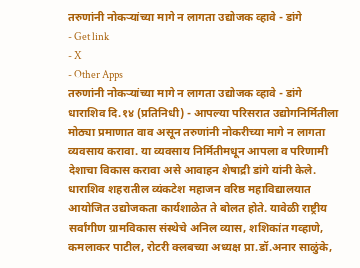तरुणांनी नोकऱ्यांच्या मागे न लागता उद्योजक व्हावे - डांगे
- Get link
- X
- Other Apps
तरुणांनी नोकऱ्यांच्या मागे न लागता उद्योजक व्हावे - डांगे
धाराशिव दि.१४ (प्रतिनिधी) - आपल्या परिसरात उद्योगनिर्मितीला मोठ्या प्रमाणात वाव असून तरुणांनी नोकरीच्या मागे न लागता व्यवसाय करावा. या व्यवसाय निर्मितीमधून आपला व परिणामी देशाचा विकास करावा असे आवाहन शेषाद्री डांगे यांनी केले. धाराशिव शहरातील व्यंकटेश महाजन वरिष्ठ महाविद्यालयात आयोजित उद्योजकता कार्यशाळेत ते बोलत होते. यावेळी राष्ट्रीय सर्वांगीण ग्रामविकास संस्थेचे अनिल व्यास, शशिकांत गव्हाणे, कमलाकर पाटील, रोटरी क्लबच्या अध्यक्ष प्रा.डॉ.अनार साळुंके,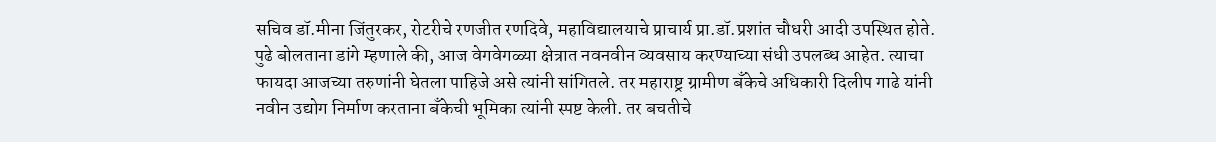सचिव डॉ.मीना जिंतुरकर, रोटरीचे रणजीत रणदिवे, महाविद्यालयाचे प्राचार्य प्रा.डॉ.प्रशांत चौधरी आदी उपस्थित होते. पुढे बोलताना डांगे म्हणाले की, आज वेगवेगळ्या क्षेत्रात नवनवीन व्यवसाय करण्याच्या संधी उपलब्ध आहेत. त्याचा फायदा आजच्या तरुणांनी घेतला पाहिजे असे त्यांनी सांगितले. तर महाराष्ट्र ग्रामीण बँकेचे अधिकारी दिलीप गाढे यांनी नवीन उद्योग निर्माण करताना बँकेची भूमिका त्यांनी स्पष्ट केली. तर बचतीचे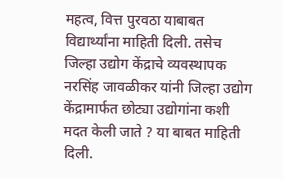महत्व, वित्त पुरवठा याबाबत विद्यार्थ्यांना माहिती दिली. तसेच जिल्हा उद्योग केंद्राचे व्यवस्थापक नरसिंह जावळीकर यांनी जिल्हा उद्योग केंद्रामार्फत छोट्या उद्योगांना कशी मदत केली जाते ? या बाबत माहिती दिली.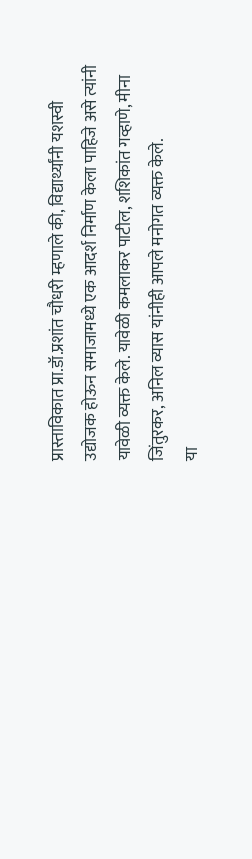प्रास्ताविकात प्रा.डॉ.प्रशांत चौधरी म्हणाले की, विद्यार्थ्यांनी यशस्वी उद्योजक होऊन समाजामध्ये एक आदर्श निर्माण केला पाहिजे असे त्यांनी यावेळी व्यक्त केले. यावेळी कमलाकर पाटील, शशिकांत गव्हाणे, मीना जिंतुरकर, अनिल व्यास यांनीही आपले मनोगत व्यक्त केले.
या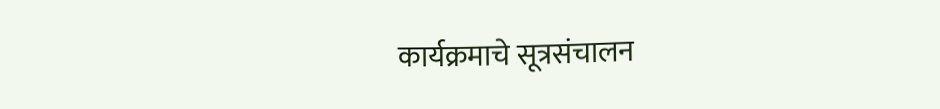कार्यक्रमाचे सूत्रसंचालन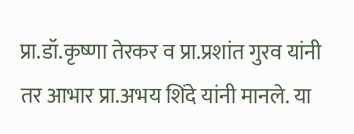प्रा.डॉ.कृष्णा तेरकर व प्रा.प्रशांत गुरव यांनी तर आभार प्रा.अभय शिंदे यांनी मानले. या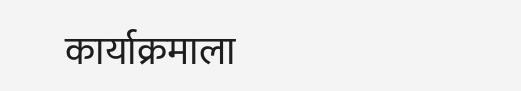कार्याक्रमाला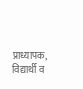प्राध्यापक, विद्यार्थी व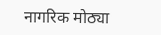नागरिक मोठ्या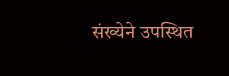संख्येने उपस्थित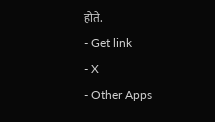होते.
- Get link
- X
- Other Apps